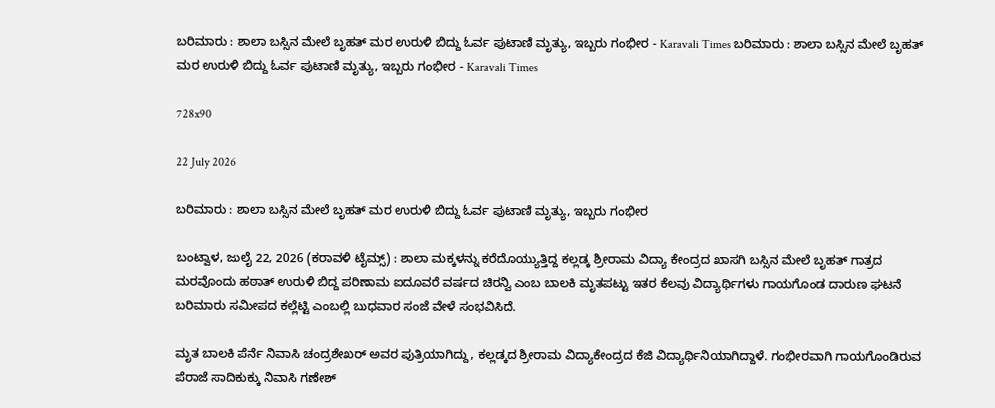ಬರಿಮಾರು : ಶಾಲಾ ಬಸ್ಸಿನ ಮೇಲೆ ಬೃಹತ್ ಮರ ಉರುಳಿ ಬಿದ್ದು ಓರ್ವ ಪುಟಾಣಿ ಮೃತ್ಯು, ಇಬ್ಬರು ಗಂಭೀರ - Karavali Times ಬರಿಮಾರು : ಶಾಲಾ ಬಸ್ಸಿನ ಮೇಲೆ ಬೃಹತ್ ಮರ ಉರುಳಿ ಬಿದ್ದು ಓರ್ವ ಪುಟಾಣಿ ಮೃತ್ಯು, ಇಬ್ಬರು ಗಂಭೀರ - Karavali Times

728x90

22 July 2026

ಬರಿಮಾರು : ಶಾಲಾ ಬಸ್ಸಿನ ಮೇಲೆ ಬೃಹತ್ ಮರ ಉರುಳಿ ಬಿದ್ದು ಓರ್ವ ಪುಟಾಣಿ ಮೃತ್ಯು, ಇಬ್ಬರು ಗಂಭೀರ

ಬಂಟ್ವಾಳ, ಜುಲೈ 22, 2026 (ಕರಾವಳಿ ಟೈಮ್ಸ್) : ಶಾಲಾ ಮಕ್ಕಳನ್ನು ಕರೆದೊಯ್ಯುತ್ತಿದ್ದ ಕಲ್ಲಡ್ಕ ಶ್ರೀರಾಮ ವಿದ್ಯಾ ಕೇಂದ್ರದ ಖಾಸಗಿ ಬಸ್ಸಿನ ಮೇಲೆ ಬೃಹತ್ ಗಾತ್ರದ ಮರವೊಂದು ಹಠಾತ್ ಉರುಳಿ ಬಿದ್ದ ಪರಿಣಾಮ ಐದೂವರೆ ವರ್ಷದ ಚಿರನ್ವಿ ಎಂಬ ಬಾಲಕಿ ಮೃತಪಟ್ಟು ಇತರ ಕೆಲವು ವಿದ್ಯಾರ್ಥಿಗಳು ಗಾಯಗೊಂಡ ದಾರುಣ ಘಟನೆ ಬರಿಮಾರು ಸಮೀಪದ ಕಲ್ಲೆಟ್ಟಿ ಎಂಬಲ್ಲಿ ಬುಧವಾರ ಸಂಜೆ ವೇಳೆ ಸಂಭವಿಸಿದೆ.

ಮೃತ ಬಾಲಕಿ ಪೆರ್ನೆ ನಿವಾಸಿ ಚಂದ್ರಶೇಖರ್ ಅವರ ಪುತ್ರಿಯಾಗಿದ್ದು, ಕಲ್ಲಡ್ಕದ ಶ್ರೀರಾಮ ವಿದ್ಯಾಕೇಂದ್ರದ ಕೆಜಿ ವಿದ್ಯಾರ್ಥಿನಿಯಾಗಿದ್ದಾಳೆ. ಗಂಭೀರವಾಗಿ ಗಾಯಗೊಂಡಿರುವ ಪೆರಾಜೆ ಸಾದಿಕುಕ್ಕು ನಿವಾಸಿ ಗಣೇಶ್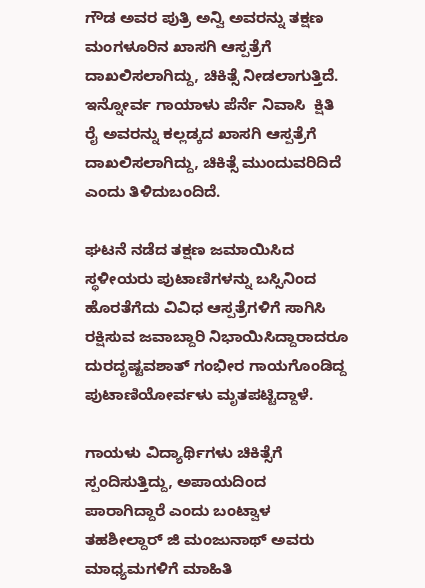ಗೌಡ ಅವರ ಪುತ್ರಿ ಅನ್ವಿ ಅವರನ್ನು ತಕ್ಷಣ ಮಂಗಳೂರಿನ ಖಾಸಗಿ ಆಸ್ಪತ್ರೆಗೆ ದಾಖಲಿಸಲಾಗಿದ್ದು, ಚಿಕಿತ್ಸೆ ನೀಡಲಾಗುತ್ತಿದೆ. ಇನ್ನೋರ್ವ ಗಾಯಾಳು ಪೆರ್ನೆ ನಿವಾಸಿ  ಕ್ಷಿತಿ ರೈ ಅವರನ್ನು ಕಲ್ಲಡ್ಕದ ಖಾಸಗಿ ಆಸ್ಪತ್ರೆಗೆ ದಾಖಲಿಸಲಾಗಿದ್ದು, ಚಿಕಿತ್ಸೆ ಮುಂದುವರಿದಿದೆ ಎಂದು ತಿಳಿದುಬಂದಿದೆ.

ಘಟನೆ ನಡೆದ ತಕ್ಷಣ ಜಮಾಯಿಸಿದ ಸ್ಥಳೀಯರು ಪುಟಾಣಿಗಳನ್ನು ಬಸ್ಸಿನಿಂದ ಹೊರತೆಗೆದು ವಿವಿಧ ಆಸ್ಪತ್ರೆಗಳಿಗೆ ಸಾಗಿಸಿ ರಕ್ಷಿಸುವ ಜವಾಬ್ದಾರಿ ನಿಭಾಯಿಸಿದ್ದಾರಾದರೂ ದುರದೃಷ್ಟವಶಾತ್ ಗಂಭೀರ ಗಾಯಗೊಂಡಿದ್ದ ಪುಟಾಣಿಯೋರ್ವಳು ಮೃತಪಟ್ಟಿದ್ದಾಳೆ.

ಗಾಯಳು ವಿದ್ಯಾರ್ಥಿಗಳು ಚಿಕಿತ್ಸೆಗೆ ಸ್ಪಂದಿಸುತ್ತಿದ್ದು, ಅಪಾಯದಿಂದ ಪಾರಾಗಿದ್ದಾರೆ ಎಂದು ಬಂಟ್ವಾಳ ತಹಶೀಲ್ದಾರ್ ಜಿ ಮಂಜುನಾಥ್ ಅವರು ಮಾಧ್ಯಮಗಳಿಗೆ ಮಾಹಿತಿ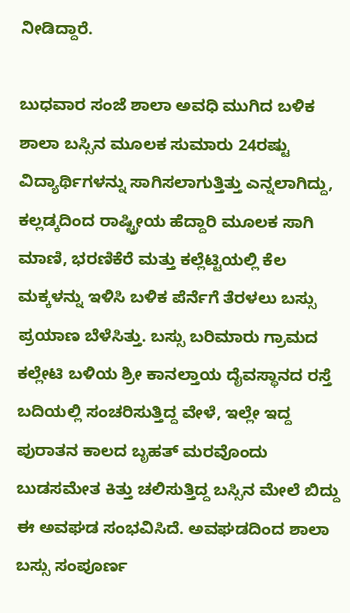ನೀಡಿದ್ದಾರೆ.

ಬುಧವಾರ ಸಂಜೆ ಶಾಲಾ ಅವಧಿ ಮುಗಿದ ಬಳಿಕ ಶಾಲಾ ಬಸ್ಸಿನ ಮೂಲಕ ಸುಮಾರು 24ರಷ್ಟು ವಿದ್ಯಾರ್ಥಿಗಳನ್ನು ಸಾಗಿಸಲಾಗುತ್ತಿತ್ತು ಎನ್ನಲಾಗಿದ್ದು, ಕಲ್ಲಡ್ಕದಿಂದ ರಾಷ್ಟ್ರೀಯ ಹೆದ್ದಾರಿ ಮೂಲಕ ಸಾಗಿ ಮಾಣಿ, ಭರಣಿಕೆರೆ ಮತ್ತು ಕಲ್ಲೆಟ್ಟಿಯಲ್ಲಿ ಕೆಲ ಮಕ್ಕಳನ್ನು ಇಳಿಸಿ ಬಳಿಕ ಪೆರ್ನೆಗೆ ತೆರಳಲು ಬಸ್ಸು ಪ್ರಯಾಣ ಬೆಳೆಸಿತ್ತು. ಬಸ್ಸು ಬರಿಮಾರು ಗ್ರಾಮದ ಕಲ್ಲೇಟಿ ಬಳಿಯ ಶ್ರೀ ಕಾನಲ್ತಾಯ ದೈವಸ್ಥಾನದ ರಸ್ತೆ ಬದಿಯಲ್ಲಿ ಸಂಚರಿಸುತ್ತಿದ್ದ ವೇಳೆ, ಇಲ್ಲೇ ಇದ್ದ ಪುರಾತನ ಕಾಲದ ಬೃಹತ್ ಮರವೊಂದು ಬುಡಸಮೇತ ಕಿತ್ತು ಚಲಿಸುತ್ತಿದ್ದ ಬಸ್ಸಿನ ಮೇಲೆ ಬಿದ್ದು ಈ ಅವಘಡ ಸಂಭವಿಸಿದೆ. ಅವಘಡದಿಂದ ಶಾಲಾ ಬಸ್ಸು ಸಂಪೂರ್ಣ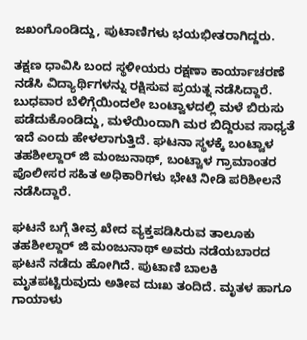ಜಖಂಗೊಂಡಿದ್ದು, ಪುಟಾಣಿಗಳು ಭಯಭೀತರಾಗಿದ್ದರು.

ತಕ್ಷಣ ಧಾವಿಸಿ ಬಂದ ಸ್ಥಳೀಯರು ರಕ್ಷಣಾ ಕಾರ್ಯಾಚರಣೆ ನಡೆಸಿ ವಿದ್ಯಾರ್ಥಿಗಳನ್ನು ರಕ್ಷಿಸುವ ಪ್ರಯತ್ನ ನಡೆಸಿದ್ದಾರೆ. ಬುಧವಾರ ಬೆಳಿಗ್ಗೆಯಿಂದಲೇ ಬಂಟ್ವಾಳದಲ್ಲಿ ಮಳೆ ಬಿರುಸು ಪಡೆದುಕೊಂಡಿದ್ದು, ಮಳೆಯಿಂದಾಗಿ ಮರ ಬಿದ್ದಿರುವ ಸಾಧ್ಯತೆ ಇದೆ ಎಂದು ಹೇಳಲಾಗುತ್ತಿದೆ. ಘಟನಾ ಸ್ಥಳಕ್ಕೆ ಬಂಟ್ವಾಳ ತಹಶೀಲ್ದಾರ್ ಜಿ ಮಂಜುನಾಥ್, ಬಂಟ್ವಾಳ ಗ್ರಾಮಾಂತರ ಪೊಲೀಸರ ಸಹಿತ ಅಧಿಕಾರಿಗಳು ಭೇಟಿ ನೀಡಿ ಪರಿಶೀಲನೆ ನಡೆಸಿದ್ದಾರೆ.

ಘಟನೆ ಬಗ್ಗೆ ತೀವ್ರ ಖೇದ ವ್ಯಕ್ತಪಡಿಸಿರುವ ತಾಲೂಕು ತಹಶೀಲ್ದಾರ್ ಜಿ ಮಂಜುನಾಥ್ ಅವರು ನಡೆಯಬಾರದ ಘಟನೆ ನಡೆದು ಹೋಗಿದೆ. ಪುಟಾಣಿ ಬಾಲಕಿ ಮೃತಪಟ್ಟಿರುವುದು ಅತೀವ ದುಃಖ ತಂದಿದೆ. ಮೃತಳ ಹಾಗೂ ಗಾಯಾಳು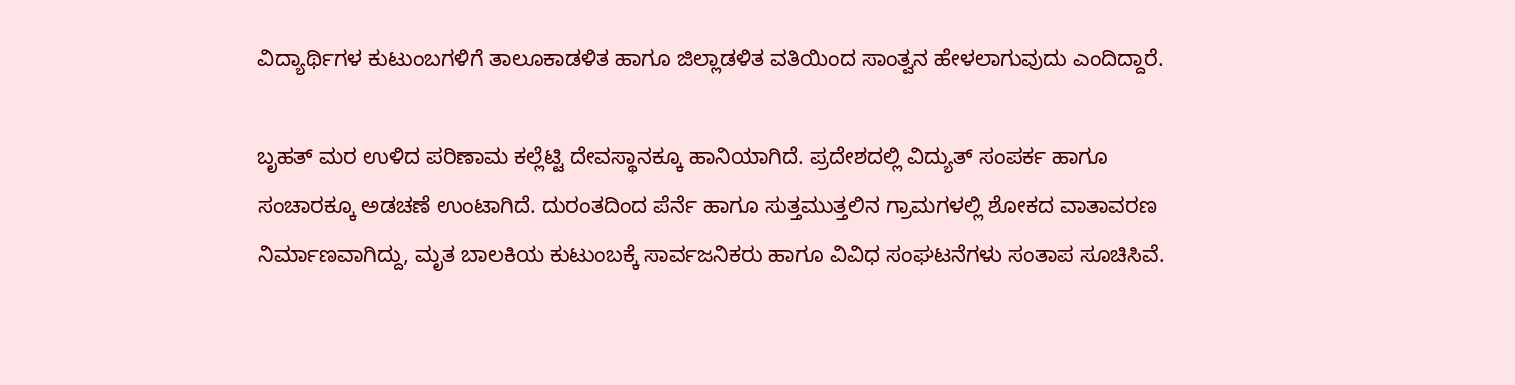ವಿದ್ಯಾರ್ಥಿಗಳ ಕುಟುಂಬಗಳಿಗೆ ತಾಲೂಕಾಡಳಿತ ಹಾಗೂ ಜಿಲ್ಲಾಡಳಿತ ವತಿಯಿಂದ ಸಾಂತ್ವನ ಹೇಳಲಾಗುವುದು ಎಂದಿದ್ದಾರೆ.

ಬೃಹತ್ ಮರ ಉಳಿದ ಪರಿಣಾಮ ಕಲ್ಲೆಟ್ಟಿ ದೇವಸ್ಥಾನಕ್ಕೂ ಹಾನಿಯಾಗಿದೆ. ಪ್ರದೇಶದಲ್ಲಿ ವಿದ್ಯುತ್ ಸಂಪರ್ಕ ಹಾಗೂ ಸಂಚಾರಕ್ಕೂ ಅಡಚಣೆ ಉಂಟಾಗಿದೆ. ದುರಂತದಿಂದ ಪೆರ್ನೆ ಹಾಗೂ ಸುತ್ತಮುತ್ತಲಿನ ಗ್ರಾಮಗಳಲ್ಲಿ ಶೋಕದ ವಾತಾವರಣ ನಿರ್ಮಾಣವಾಗಿದ್ದು, ಮೃತ ಬಾಲಕಿಯ ಕುಟುಂಬಕ್ಕೆ ಸಾರ್ವಜನಿಕರು ಹಾಗೂ ವಿವಿಧ ಸಂಘಟನೆಗಳು ಸಂತಾಪ ಸೂಚಿಸಿವೆ.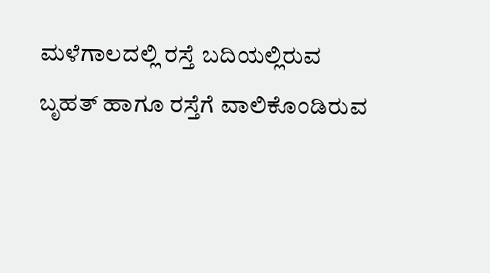ಮಳೆಗಾಲದಲ್ಲಿ ರಸ್ತೆ ಬದಿಯಲ್ಲಿರುವ ಬೃಹತ್ ಹಾಗೂ ರಸ್ತೆಗೆ ವಾಲಿಕೊಂಡಿರುವ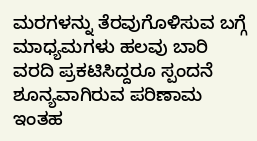ಮರಗಳನ್ನು ತೆರವುಗೊಳಿಸುವ ಬಗ್ಗೆ ಮಾಧ್ಯಮಗಳು ಹಲವು ಬಾರಿ ವರದಿ ಪ್ರಕಟಿಸಿದ್ದರೂ ಸ್ಪಂದನೆ ಶೂನ್ಯವಾಗಿರುವ ಪರಿಣಾಮ ಇಂತಹ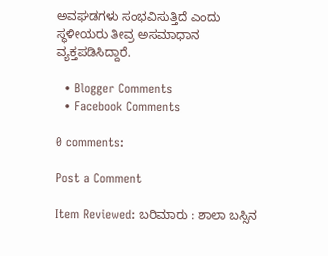ಅವಘಡಗಳು ಸಂಭವಿಸುತ್ತಿದೆ ಎಂದು ಸ್ಥಳೀಯರು ತೀವ್ರ ಅಸಮಾಧಾನ ವ್ಯಕ್ತಪಡಿಸಿದ್ದಾರೆ.

  • Blogger Comments
  • Facebook Comments

0 comments:

Post a Comment

Item Reviewed: ಬರಿಮಾರು : ಶಾಲಾ ಬಸ್ಸಿನ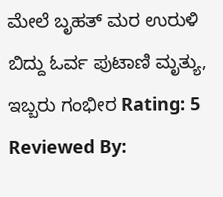ಮೇಲೆ ಬೃಹತ್ ಮರ ಉರುಳಿ ಬಿದ್ದು ಓರ್ವ ಪುಟಾಣಿ ಮೃತ್ಯು, ಇಬ್ಬರು ಗಂಭೀರ Rating: 5 Reviewed By: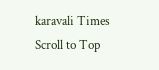karavali Times
Scroll to Top